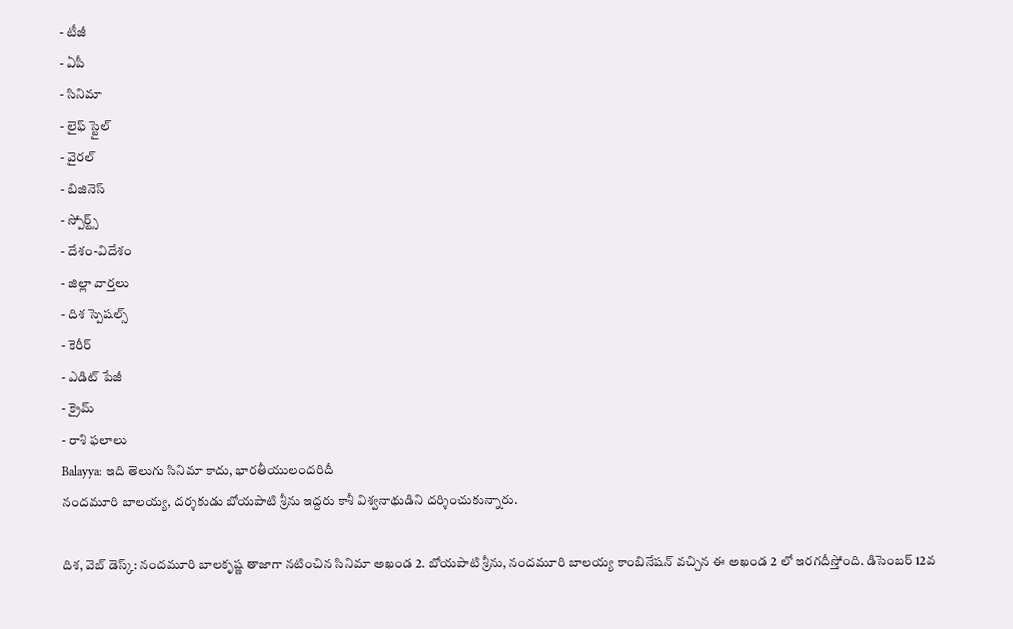- టీజీ
- ఏపీ
- సినిమా
- లైఫ్ స్టైల్
- వైరల్
- బిజినెస్
- స్పోర్ట్స్
- దేశం-విదేశం
- జిల్లా వార్తలు
- దిశ స్పెషల్స్
- కెరీర్
- ఎడిట్ పేజీ
- క్రైమ్
- రాశి ఫలాలు
Balayya: ఇది తెలుగు సినిమా కాదు, భారతీయులందరిదీ
నందమూరి బాలయ్య, దర్శకుడు బోయపాటి శ్రీను ఇద్దరు కాశీ విశ్వనాథుడిని దర్శించుకున్నారు.

దిశ, వెబ్ డెస్క్: నందమూరి బాలకృష్ణ తాజాగా నటించిన సినిమా అఖండ 2. బోయపాటి శ్రీను, నందమూరి బాలయ్య కాంబినేషన్ వచ్చిన ఈ అఖండ 2 లో ఇరగదీస్తోంది. డిసెంబర్ 12వ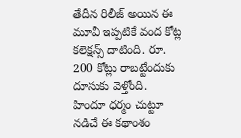తేదీన రిలీజ్ అయిన ఈ మూవీ ఇప్పటికే వంద కోట్ల కలెక్షన్స్ దాటింది. రూ. 200 కోట్లు రాబట్టేందుకు దూసుకు వెళ్తోంది. హిందూ ధర్మం చుట్టూ నడిచే ఈ కథాంశం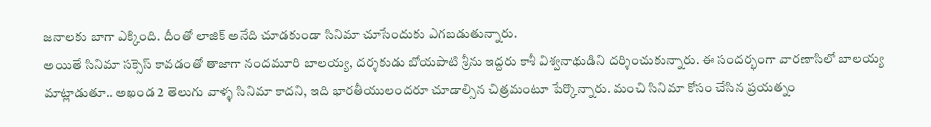జనాలకు బాగా ఎక్కింది. దీంతో లాజిక్ అనేది చూడకుండా సినిమా చూసేందుకు ఎగబడుతున్నారు.
అయితే సినిమా సక్సెస్ కావడంతో తాజాగా నందమూరి బాలయ్య, దర్శకుడు బోయపాటి శ్రీను ఇద్దరు కాశీ విశ్వనాథుడిని దర్శించుకున్నారు. ఈ సందర్భంగా వారణాసిలో బాలయ్య మాట్లాడుతూ.. అఖండ 2 తెలుగు వాళ్ళ సినిమా కాదని, ఇది భారతీయులందరూ చూడాల్సిన చిత్రమంటూ పేర్కొన్నారు. మంచి సినిమా కోసం చేసిన ప్రయత్నం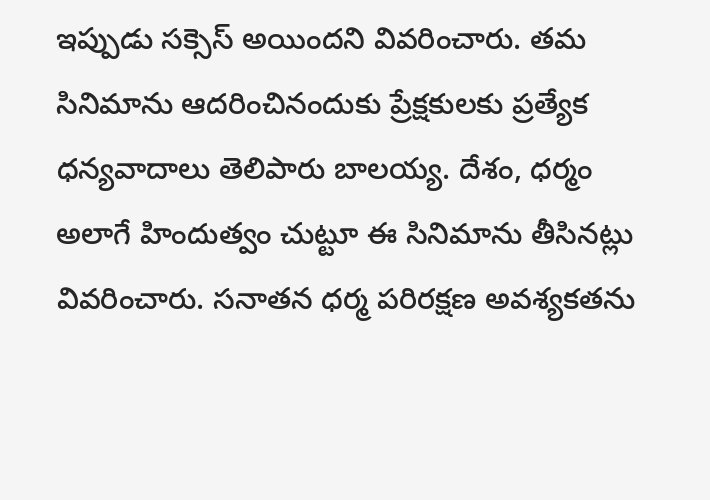ఇప్పుడు సక్సెస్ అయిందని వివరించారు. తమ సినిమాను ఆదరించినందుకు ప్రేక్షకులకు ప్రత్యేక ధన్యవాదాలు తెలిపారు బాలయ్య. దేశం, ధర్మం అలాగే హిందుత్వం చుట్టూ ఈ సినిమాను తీసినట్లు వివరించారు. సనాతన ధర్మ పరిరక్షణ అవశ్యకతను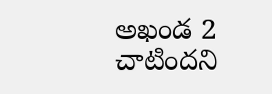అఖండ 2 చాటిందని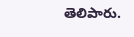తెలిపారు.